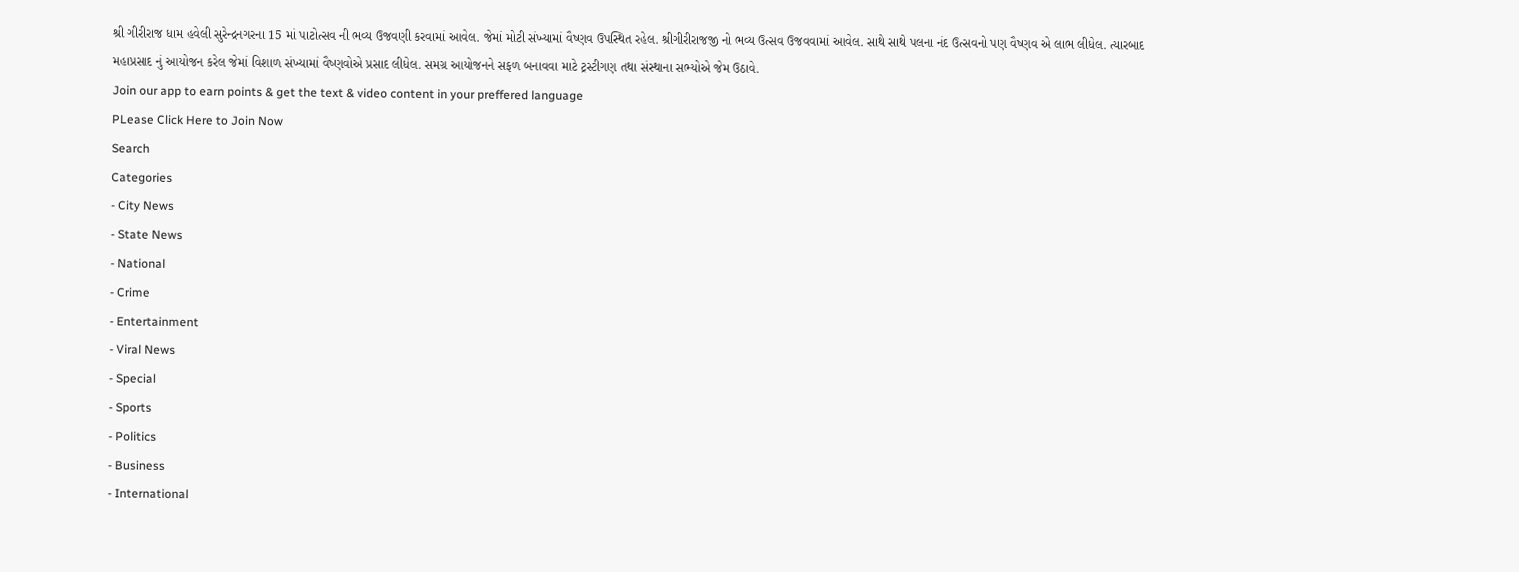શ્રી ગીરીરાજ ધામ હવેલી સુરેન્દ્રનગરના 15 માં પાટોત્સવ ની ભવ્ય ઉજવણી કરવામાં આવેલ. જેમાં મોટી સંખ્યામાં વૈષ્ણવ ઉપસ્થિત રહેલ. શ્રીગીરીરાજજી નો ભવ્ય ઉત્સવ ઉજવવામાં આવેલ. સાથે સાથે પલના નંદ ઉત્સવનો પણ વૈષ્ણવ એ લાભ લીધેલ. ત્યારબાદ મહાપ્રસાદ નું આયોજન કરેલ જેમાં વિશાળ સંખ્યામાં વૈષ્ણવોએ પ્રસાદ લીધેલ. સમગ્ર આયોજનને સફળ બનાવવા માટે ટ્રસ્ટીગણ તથા સંસ્થાના સભ્યોએ જેમ ઉઠાવે.
Join our app to earn points & get the text & video content in your preffered language
PLease Click Here to Join Now
Search
Categories
- City News
- State News
- National
- Crime
- Entertainment
- Viral News
- Special
- Sports
- Politics
- Business
- International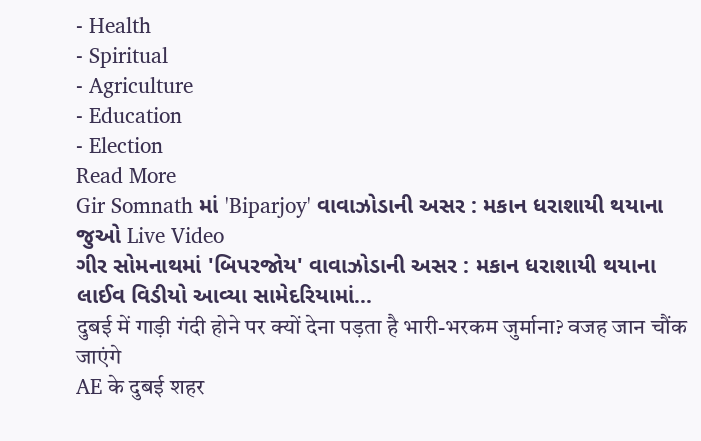- Health
- Spiritual
- Agriculture
- Education
- Election
Read More
Gir Somnath માં 'Biparjoy' વાવાઝોડાની અસર : મકાન ધરાશાયી થયાના જુઓ Live Video
ગીર સોમનાથમાં 'બિપરજોય' વાવાઝોડાની અસર : મકાન ધરાશાયી થયાના લાઈવ વિડીયો આવ્યા સામેદરિયામાં...
दुबई में गाड़ी गंदी होने पर क्यों देना पड़ता है भारी-भरकम जुर्माना? वजह जान चौंक जाएंगे
AE के दुबई शहर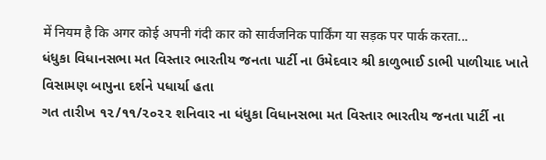में नियम है कि अगर कोई अपनी गंदी कार को सार्वजनिक पार्किंग या सड़क पर पार्क करता...
ધંધુકા વિધાનસભા મત વિસ્તાર ભારતીય જનતા પાર્ટી ના ઉમેદવાર શ્રી કાળુભાઈ ડાભી પાળીયાદ ખાતે વિસામણ બાપુના દર્શને પધાર્યા હતા
ગત તારીખ ૧૨/૧૧/૨૦૨૨ શનિવાર ના ધંધુકા વિધાનસભા મત વિસ્તાર ભારતીય જનતા પાર્ટી ના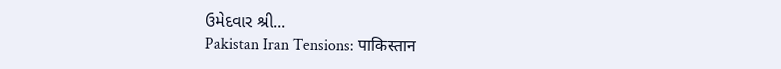ઉમેદવાર શ્રી...
Pakistan Iran Tensions: पाकिस्तान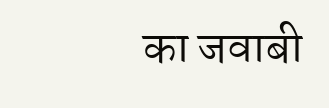का जवाबी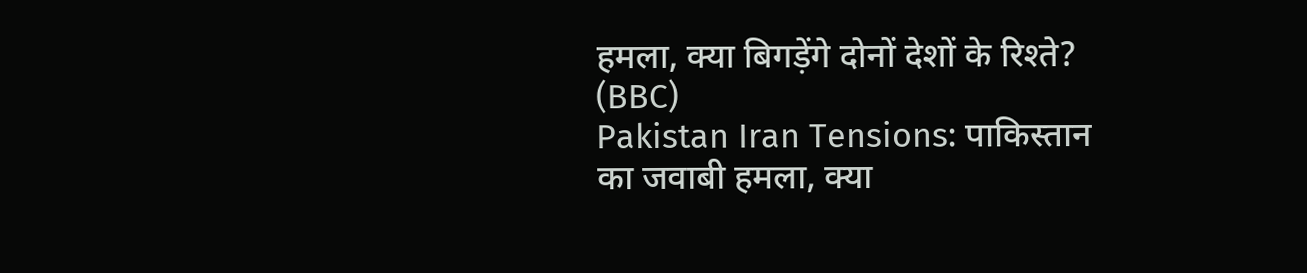हमला, क्या बिगड़ेंगे दोनों देशों के रिश्ते? (BBC)
Pakistan Iran Tensions: पाकिस्तान का जवाबी हमला, क्या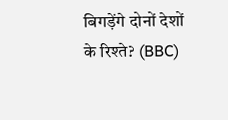बिगड़ेंगे दोनों देशों के रिश्ते? (BBC)